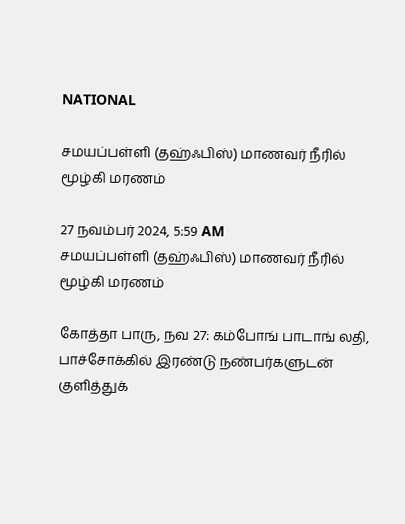NATIONAL

சமயப்பள்ளி (தஹ்ஃபிஸ்) மாணவர் நீரில் மூழ்கி மரணம்

27 நவம்பர் 2024, 5:59 AM
சமயப்பள்ளி (தஹ்ஃபிஸ்) மாணவர் நீரில் மூழ்கி மரணம்

கோத்தா பாரு, நவ 27: கம்போங் பாடாங் லதி, பாச்சோக்கில் இரண்டு நண்பர்களுடன் குளித்துக்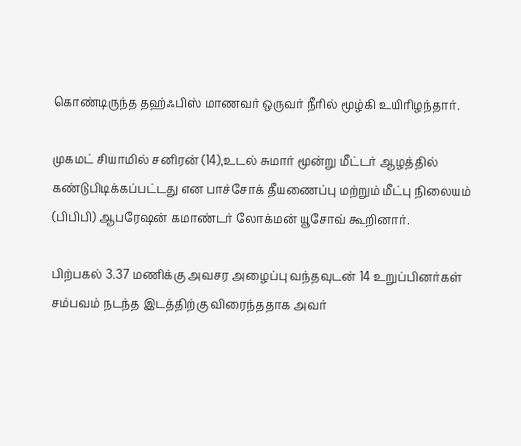கொண்டிருந்த தஹ்ஃபிஸ் மாணவர் ஒருவர் நீரில் மூழ்கி உயிரிழந்தார்.

முகமட் சியாமில் சனிரன் (14),உடல் சுமார் மூன்று மீட்டர் ஆழத்தில் கண்டுபிடிக்கப்பட்டது என பாச்சோக் தீயணைப்பு மற்றும் மீட்பு நிலையம் (பிபிபி) ஆபரேஷன் கமாண்டர் லோக்மன் யூசோவ் கூறினார்.

பிற்பகல் 3.37 மணிக்கு அவசர அழைப்பு வந்தவுடன் 14 உறுப்பினர்கள் சம்பவம் நடந்த இடத்திற்கு விரைந்ததாக அவர்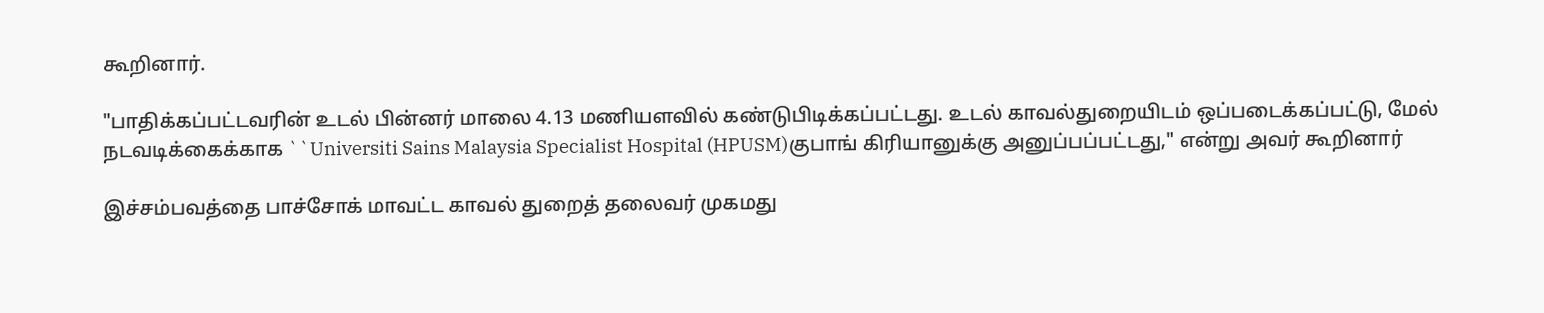கூறினார்.

"பாதிக்கப்பட்டவரின் உடல் பின்னர் மாலை 4.13 மணியளவில் கண்டுபிடிக்கப்பட்டது. உடல் காவல்துறையிடம் ஒப்படைக்கப்பட்டு, மேல் நடவடிக்கைக்காக ``Universiti Sains Malaysia Specialist Hospital (HPUSM)குபாங் கிரியானுக்கு அனுப்பப்பட்டது," என்று அவர் கூறினார்

இச்சம்பவத்தை பாச்சோக் மாவட்ட காவல் துறைத் தலைவர் முகமது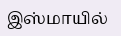இஸ்மாயில்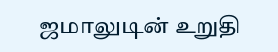ஜமாலுடின் உறுதி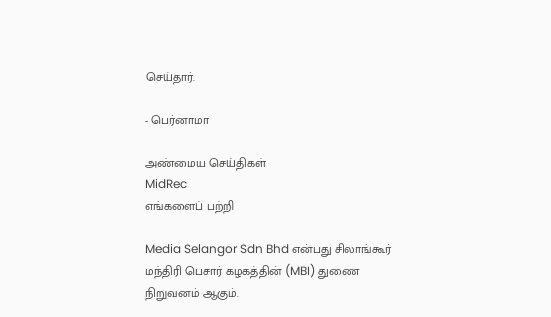செய்தார்.

- பெர்னாமா

அண்மைய செய்திகள்
MidRec
எங்களைப் பற்றி

Media Selangor Sdn Bhd என்பது சிலாங்கூர் மந்திரி பெசார் கழகத்தின் (MBI) துணை நிறுவனம் ஆகும்.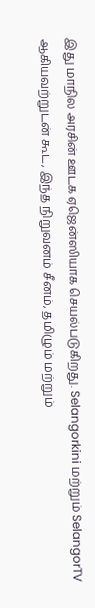இது மாநில அரசின் ஊடக ஏஜென்ஸியாக செயல்படுகிறது. Selangorkini மற்றும் SelangorTV ஆகியவற்றுடன் கூட, இந்த நிறுவனம் சீனம், தமிழும் மற்றும்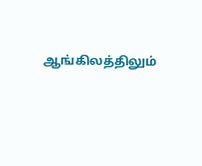ஆங்கிலத்திலும்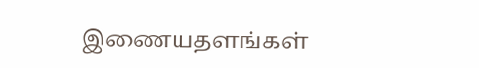இணையதளங்கள்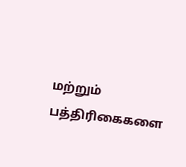மற்றும் பத்திரிகைகளை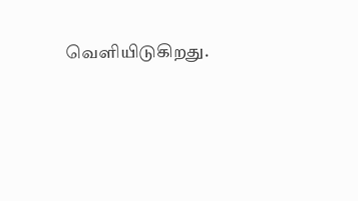வெளியிடுகிறது.